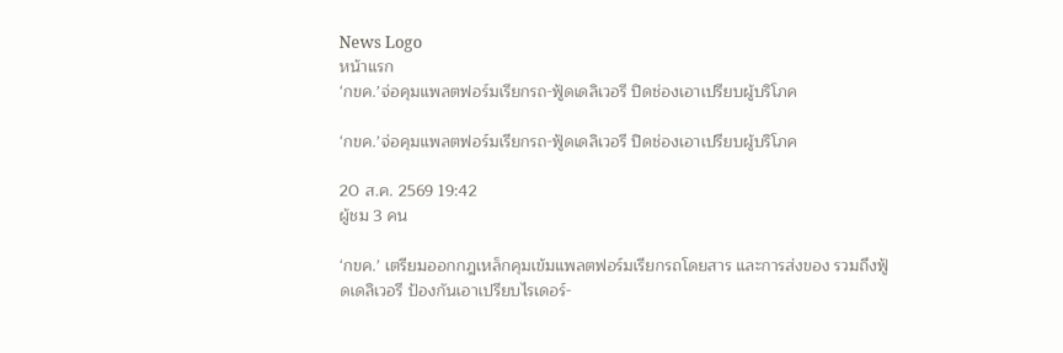News Logo
หน้าแรก
‘กขค.’จ่อคุมแพลตฟอร์มเรียกรถ-ฟู้ดเดลิเวอรี ปิดช่องเอาเปรียบผู้บริโภค

‘กขค.’จ่อคุมแพลตฟอร์มเรียกรถ-ฟู้ดเดลิเวอรี ปิดช่องเอาเปรียบผู้บริโภค

20 ส.ค. 2569 19:42
ผู้ชม 3 คน

‘กขค.’ เตรียมออกกฎเหล็กคุมเข้มแพลตฟอร์มเรียกรถโดยสาร และการส่งของ รวมถึงฟู้ดเดลิเวอรี ป้องกันเอาเปรียบไรเดอร์-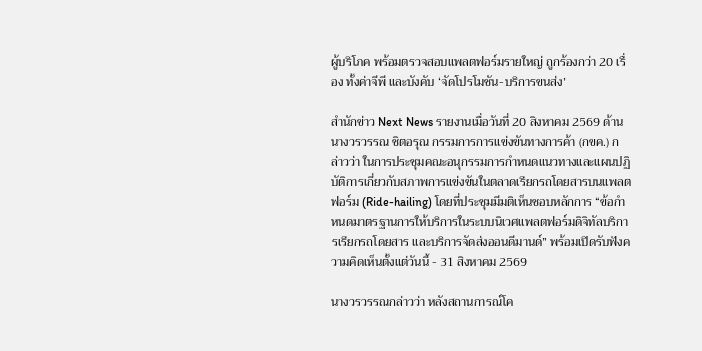ผู้บริโภค พร้อมตรวจสอบแพลตฟอร์มรายใหญ่ ถูกร้องกว่า 20 เรื่อง ทั้งค่าจีพี และบังคับ ‘จัดโปรโมชัน-บริการขนส่ง’

สำนักข่าว Next News รายงานเมื่อวันที่ 20 สิงหาคม 2569 ด้านนางวรวรรณ ชิตอรุณ กรรมการการแข่งขันทางการค้า (กขค.) กล่าวว่า ในการประชุมคณะอนุกรรมการกำหนดแนวทางและแผนปฏิบัติการเกี่ยวกับสภาพการแข่งขันในตลาดเรียกรถโดยสารบนแพลตฟอร์ม (Ride-hailing) โดยที่ประชุมมีมติเห็นชอบหลักการ “ข้อกำหนดมาตรฐานการให้บริการในระบบนิเวศแพลตฟอร์มดิจิทัลบริการเรียกรถโดยสาร และบริการจัดส่งออนดีมานด์” พร้อมเปิดรับฟังความคิดเห็นตั้งแต่วันนี้ - 31 สิงหาคม 2569

นางวรวรรณกล่าวว่า หลังสถานการณ์โค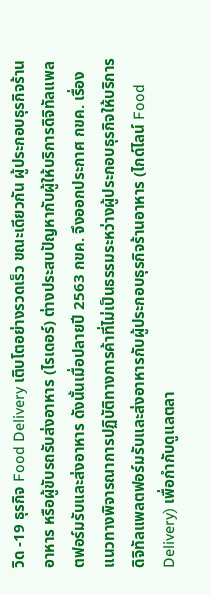วิด -19 ธุรกิจ Food Delivery เติบโตอย่างรวดเร็ว ขณะเดียวกัน ผู้ประกอบธุรกิจร้านอาหาร หรือผู้ขับรถรับส่งอาหาร (ไรเดอร์) ต่างประสบปัญหากับผู้ให้บริการดิจิทัลแพลตฟอร์มรับและส่งอาหาร ดังนั้นเมื่อปลายปี 2563 กขค. จึงออกประกาศ กขค. เรื่อง แนวทางพิจารณาการปฏิบัติทางการค้าที่ไม่เป็นธรรมระหว่างผู้ประกอบธุรกิจให้บริการดิจิทัลแพลตฟอร์มรับและส่งอาหารกับผู้ประกอบธุรกิจร้านอาหาร (ไกด์ไลน์ Food Delivery) เพื่อกำกับดูแลตลา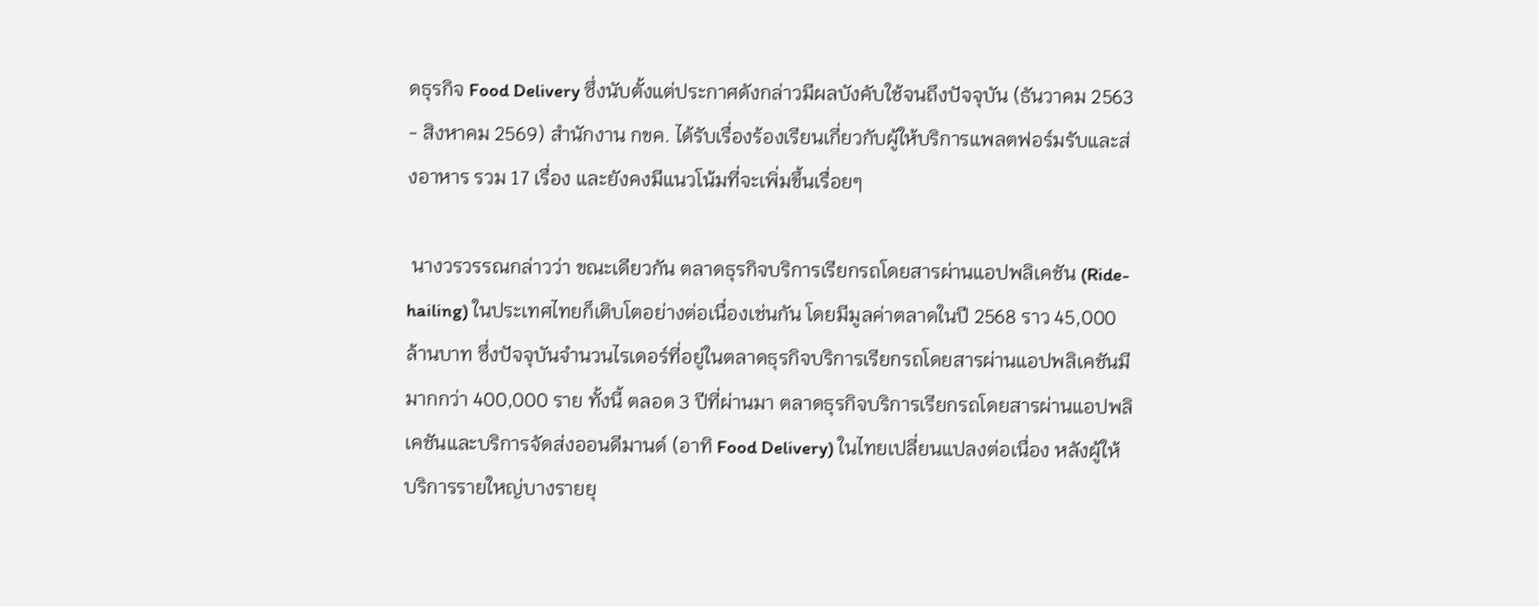ดธุรกิจ Food Delivery ซึ่งนับตั้งแต่ประกาศดังกล่าวมีผลบังคับใช้จนถึงปัจจุบัน (ธันวาคม 2563 - สิงหาคม 2569) สำนักงาน กขค. ได้รับเรื่องร้องเรียนเกี่ยวกับผู้ให้บริการแพลตฟอร์มรับและส่งอาหาร รวม 17 เรื่อง และยังคงมีแนวโน้มที่จะเพิ่มขึ้นเรื่อยๆ

 นางวรวรรณกล่าวว่า ขณะเดียวกัน ตลาดธุรกิจบริการเรียกรถโดยสารผ่านแอปพลิเคชัน (Ride-hailing) ในประเทศไทยก็เติบโตอย่างต่อเนื่องเช่นกัน โดยมีมูลค่าตลาดในปี 2568 ราว 45,000 ล้านบาท ซึ่งปัจจุบันจำนวนไรเดอร์ที่อยู่ในตลาดธุรกิจบริการเรียกรถโดยสารผ่านแอปพลิเคชันมีมากกว่า 400,000 ราย ทั้งนี้ ตลอด 3 ปีที่ผ่านมา ตลาดธุรกิจบริการเรียกรถโดยสารผ่านแอปพลิเคชันและบริการจัดส่งออนดีมานด์ (อาทิ Food Delivery) ในไทยเปลี่ยนแปลงต่อเนื่อง หลังผู้ให้บริการรายใหญ่บางรายยุ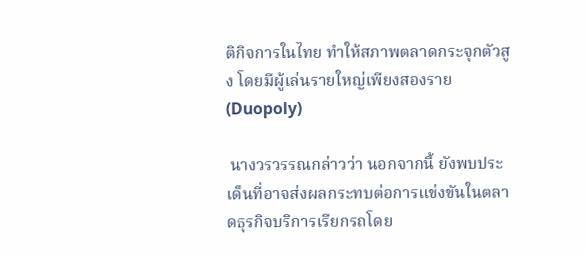ติกิจการในไทย ทำให้สภาพตลาดกระจุกตัวสูง โดยมีผู้เล่นรายใหญ่เพียงสองราย (Duopoly)

 นางวรวรรณกล่าวว่า นอกจากนี้ ยังพบประเด็นที่อาจส่งผลกระทบต่อการแข่งขันในตลาดธุรกิจบริการเรียกรถโดย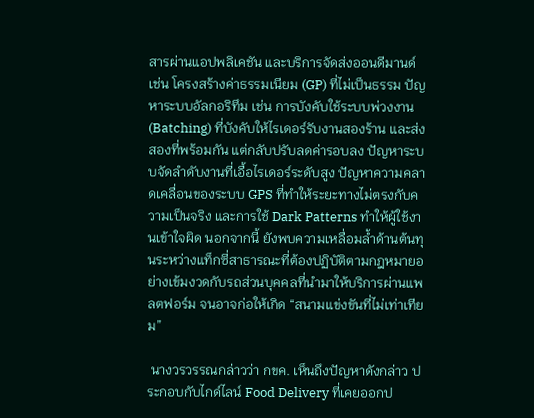สารผ่านแอปพลิเคชัน และบริการจัดส่งออนดีมานด์ เช่น โครงสร้างค่าธรรมเนียม (GP) ที่ไม่เป็นธรรม ปัญหาระบบอัลกอริทึม เช่น การบังคับใช้ระบบพ่วงงาน (Batching) ที่บังคับให้ไรเดอร์รับงานสองร้าน และส่งสองที่พร้อมกัน แต่กลับปรับลดค่ารอบลง ปัญหาระบบจัดลำดับงานที่เอื้อไรเดอร์ระดับสูง ปัญหาความคลาดเคลื่อนของระบบ GPS ที่ทำให้ระยะทางไม่ตรงกับความเป็นจริง และการใช้ Dark Patterns ทำให้ผู้ใช้งานเข้าใจผิด นอกจากนี้ ยังพบความเหลื่อมล้ำด้านต้นทุนระหว่างแท็กซี่สาธารณะที่ต้องปฏิบัติตามกฎหมายอย่างเข้มงวดกับรถส่วนบุคคลที่นำมาให้บริการผ่านแพลตฟอร์ม จนอาจก่อให้เกิด “สนามแข่งขันที่ไม่เท่าเทียม”

 นางวรวรรณกล่าวว่า กขค. เห็นถึงปัญหาดังกล่าว ประกอบกับไกด์ไลน์ Food Delivery ที่เคยออกป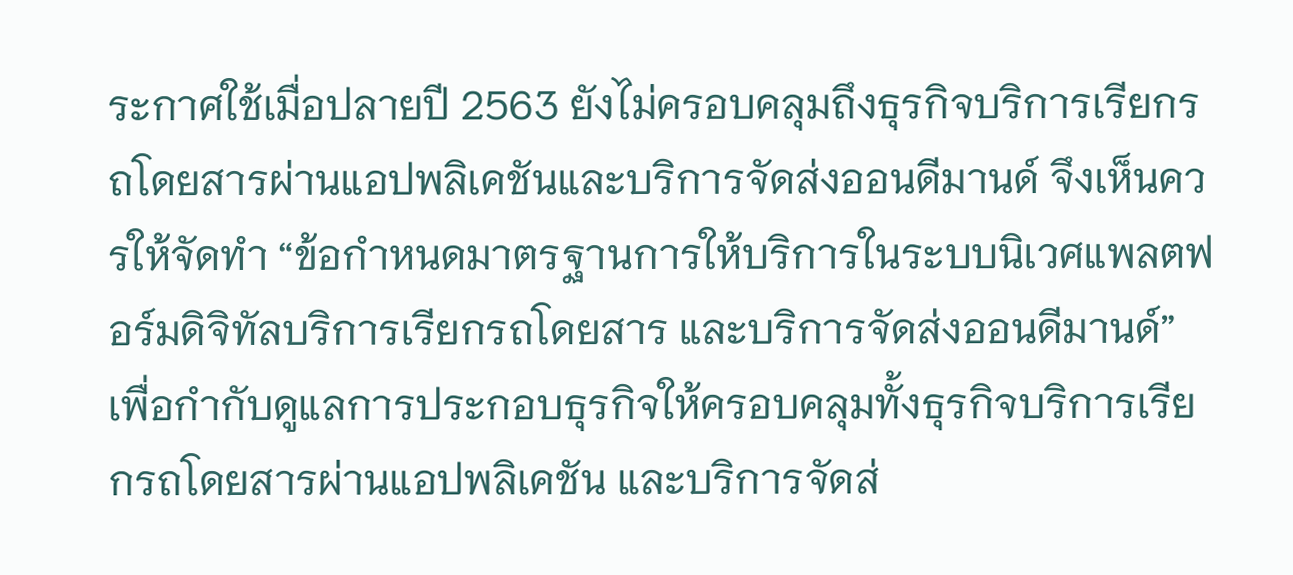ระกาศใช้เมื่อปลายปี 2563 ยังไม่ครอบคลุมถึงธุรกิจบริการเรียกรถโดยสารผ่านแอปพลิเคชันและบริการจัดส่งออนดีมานด์ จึงเห็นควรให้จัดทำ “ข้อกำหนดมาตรฐานการให้บริการในระบบนิเวศแพลตฟอร์มดิจิทัลบริการเรียกรถโดยสาร และบริการจัดส่งออนดีมานด์” เพื่อกำกับดูแลการประกอบธุรกิจให้ครอบคลุมทั้งธุรกิจบริการเรียกรถโดยสารผ่านแอปพลิเคชัน และบริการจัดส่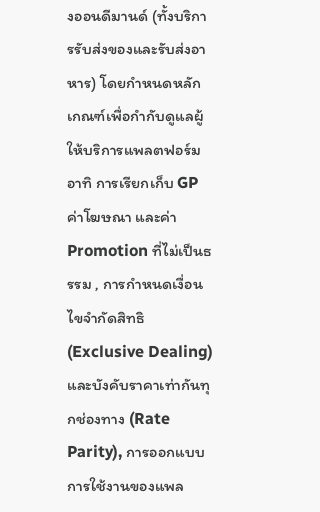งออนดีมานด์ (ทั้งบริการรับส่งของและรับส่งอาหาร) โดยกำหนดหลักเกณฑ์เพื่อกำกับดูแลผู้ให้บริการแพลตฟอร์ม อาทิ การเรียกเก็บ GP ค่าโฆษณา และค่า Promotion ที่ไม่เป็นธรรม , การกำหนดเงื่อนไขจำกัดสิทธิ (Exclusive Dealing) และบังคับราคาเท่ากันทุกช่องทาง (Rate Parity), การออกแบบการใช้งานของแพล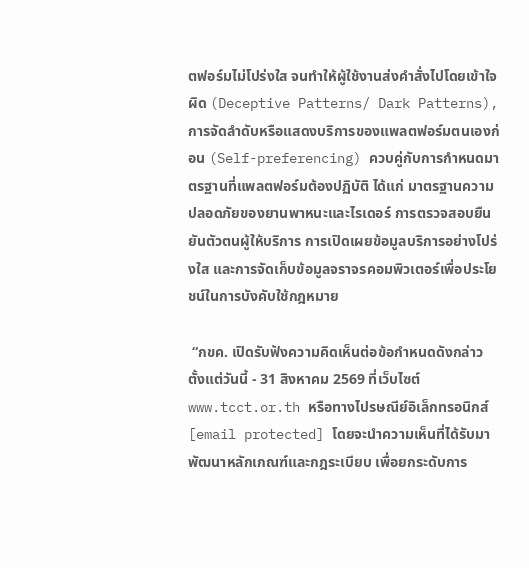ตฟอร์มไม่โปร่งใส จนทำให้ผู้ใช้งานส่งคำสั่งไปโดยเข้าใจผิด (Deceptive Patterns/ Dark Patterns), การจัดลำดับหรือแสดงบริการของแพลตฟอร์มตนเองก่อน (Self-preferencing) ควบคู่กับการกำหนดมาตรฐานที่แพลตฟอร์มต้องปฏิบัติ ได้แก่ มาตรฐานความปลอดภัยของยานพาหนะและไรเดอร์ การตรวจสอบยืนยันตัวตนผู้ให้บริการ การเปิดเผยข้อมูลบริการอย่างโปร่งใส และการจัดเก็บข้อมูลจราจรคอมพิวเตอร์เพื่อประโยชน์ในการบังคับใช้กฎหมาย

 “กขค. เปิดรับฟังความคิดเห็นต่อข้อกำหนดดังกล่าว ตั้งแต่วันนี้ - 31 สิงหาคม 2569 ที่เว็บไซต์ www.tcct.or.th หรือทางไปรษณีย์อิเล็กทรอนิกส์ [email protected] โดยจะนำความเห็นที่ได้รับมาพัฒนาหลักเกณฑ์และกฎระเบียบ เพื่อยกระดับการ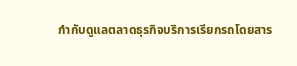กำกับดูแลตลาดธุรกิจบริการเรียกรถโดยสาร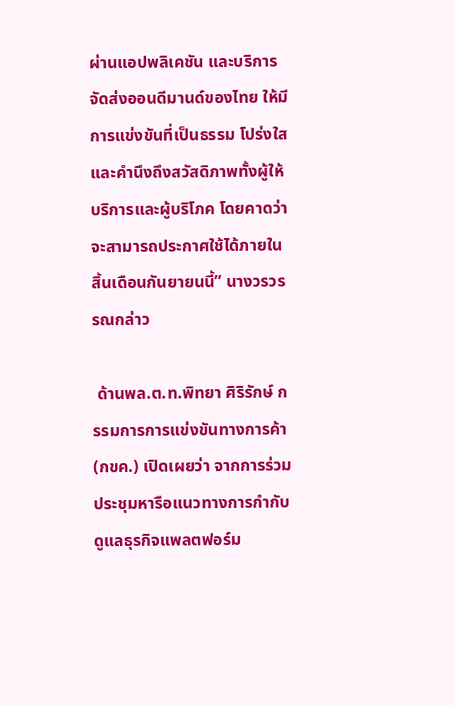ผ่านแอปพลิเคชัน และบริการจัดส่งออนดีมานด์ของไทย ให้มีการแข่งขันที่เป็นธรรม โปร่งใส และคำนึงถึงสวัสดิภาพทั้งผู้ให้บริการและผู้บริโภค โดยคาดว่าจะสามารถประกาศใช้ได้ภายในสิ้นเดือนกันยายนนี้” นางวรวรรณกล่าว

 ด้านพล.ต.ท.พิทยา ศิริรักษ์ กรรมการการแข่งขันทางการค้า (กขค.) เปิดเผยว่า จากการร่วมประชุมหารือแนวทางการกำกับดูแลธุรกิจแพลตฟอร์ม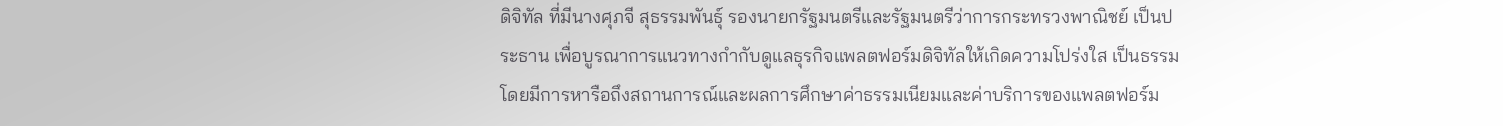ดิจิทัล ที่มีนางศุภจี สุธรรมพันธุ์ รองนายกรัฐมนตรีและรัฐมนตรีว่าการกระทรวงพาณิชย์ เป็นประธาน เพื่อบูรณาการแนวทางกำกับดูแลธุรกิจแพลตฟอร์มดิจิทัลให้เกิดความโปร่งใส เป็นธรรม โดยมีการหารือถึงสถานการณ์และผลการศึกษาค่าธรรมเนียมและค่าบริการของแพลตฟอร์ม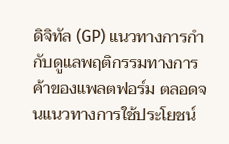ดิจิทัล (GP) แนวทางการกำกับดูแลพฤติกรรมทางการค้าของแพลตฟอร์ม ตลอดจนแนวทางการใช้ประโยชน์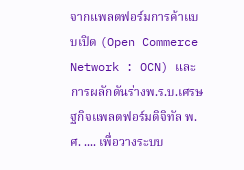จากแพลตฟอร์มการค้าแบบเปิด (Open Commerce Network : OCN) และการผลักดันร่างพ.ร.บ.เศรษฐกิจแพลตฟอร์มดิจิทัล พ.ศ. .... เพื่อวางระบบ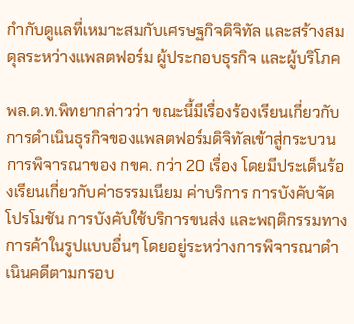กำกับดูแลที่เหมาะสมกับเศรษฐกิจดิจิทัล และสร้างสมดุลระหว่างแพลตฟอร์ม ผู้ประกอบธุรกิจ และผู้บริโภค

พล.ต.ท.พิทยากล่าวว่า ขณะนี้มีเรื่องร้องเรียนเกี่ยวกับการดำเนินธุรกิจของแพลตฟอร์มดิจิทัลเข้าสู่กระบวนการพิจารณาของ กขค. กว่า 20 เรื่อง โดยมีประเด็นร้องเรียนเกี่ยวกับค่าธรรมเนียม ค่าบริการ การบังคับจัดโปรโมชัน การบังคับใช้บริการขนส่ง และพฤติกรรมทางการค้าในรูปแบบอื่นๆ โดยอยู่ระหว่างการพิจารณาดำเนินคดีตามกรอบ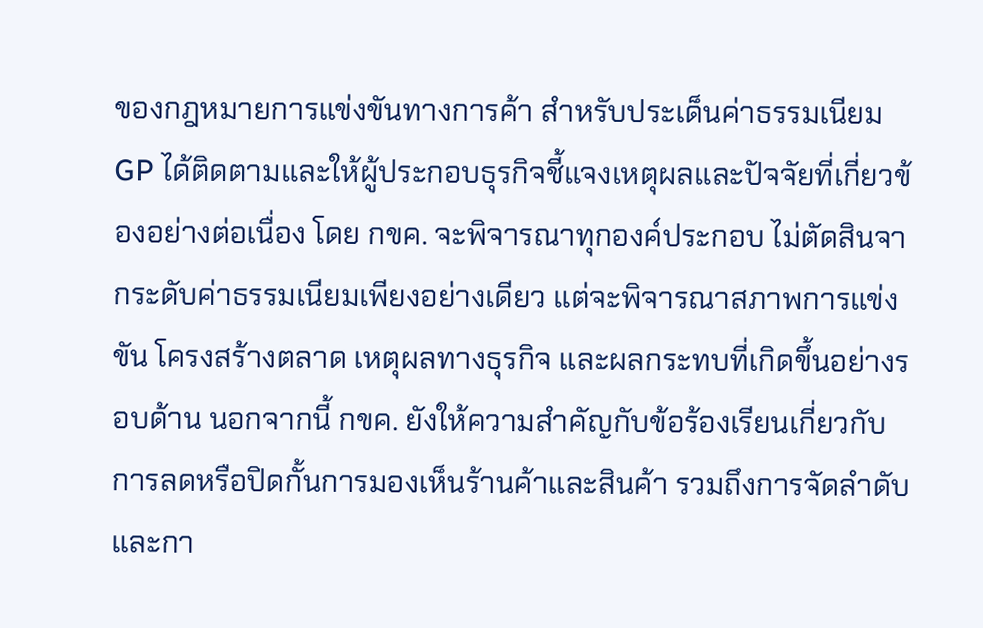ของกฎหมายการแข่งขันทางการค้า สำหรับประเด็นค่าธรรมเนียม GP ได้ติดตามและให้ผู้ประกอบธุรกิจชี้แจงเหตุผลและปัจจัยที่เกี่ยวข้องอย่างต่อเนื่อง โดย กขค. จะพิจารณาทุกองค์ประกอบ ไม่ตัดสินจากระดับค่าธรรมเนียมเพียงอย่างเดียว แต่จะพิจารณาสภาพการแข่งขัน โครงสร้างตลาด เหตุผลทางธุรกิจ และผลกระทบที่เกิดขึ้นอย่างรอบด้าน นอกจากนี้ กขค. ยังให้ความสำคัญกับข้อร้องเรียนเกี่ยวกับการลดหรือปิดกั้นการมองเห็นร้านค้าและสินค้า รวมถึงการจัดลำดับและกา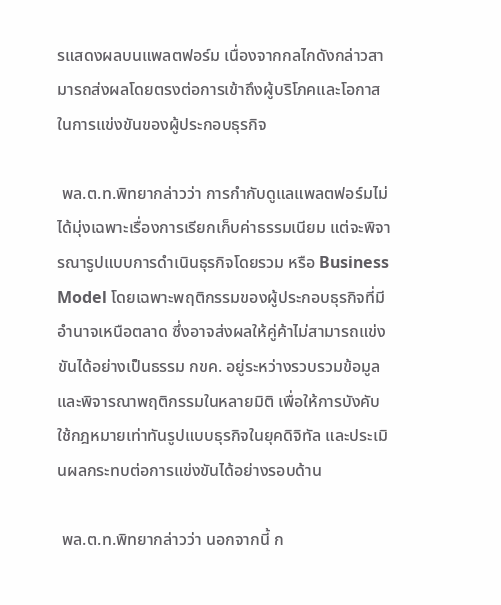รแสดงผลบนแพลตฟอร์ม เนื่องจากกลไกดังกล่าวสามารถส่งผลโดยตรงต่อการเข้าถึงผู้บริโภคและโอกาสในการแข่งขันของผู้ประกอบธุรกิจ

 พล.ต.ท.พิทยากล่าวว่า การกำกับดูแลแพลตฟอร์มไม่ได้มุ่งเฉพาะเรื่องการเรียกเก็บค่าธรรมเนียม แต่จะพิจารณารูปแบบการดำเนินธุรกิจโดยรวม หรือ Business Model โดยเฉพาะพฤติกรรมของผู้ประกอบธุรกิจที่มีอำนาจเหนือตลาด ซึ่งอาจส่งผลให้คู่ค้าไม่สามารถแข่งขันได้อย่างเป็นธรรม กขค. อยู่ระหว่างรวบรวมข้อมูลและพิจารณาพฤติกรรมในหลายมิติ เพื่อให้การบังคับใช้กฎหมายเท่าทันรูปแบบธุรกิจในยุคดิจิทัล และประเมินผลกระทบต่อการแข่งขันได้อย่างรอบด้าน

 พล.ต.ท.พิทยากล่าวว่า นอกจากนี้ ก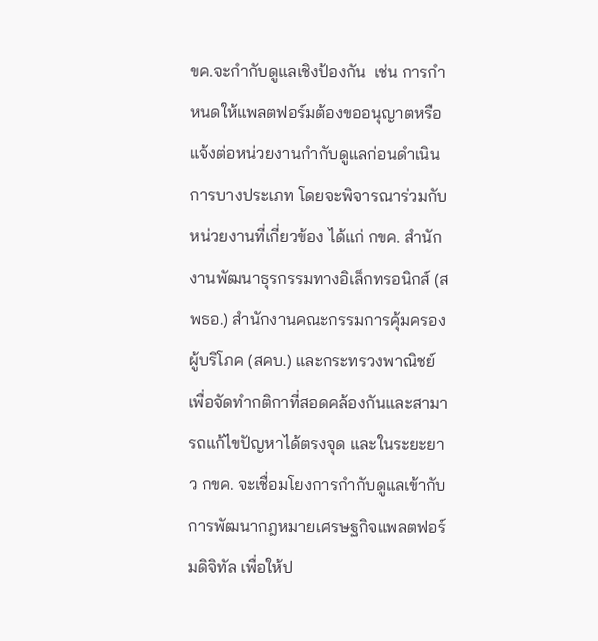ขค.จะกำกับดูแลเชิงป้องกัน  เช่น การกำหนดให้แพลตฟอร์มต้องขออนุญาตหรือแจ้งต่อหน่วยงานกำกับดูแลก่อนดำเนินการบางประเภท โดยจะพิจารณาร่วมกับหน่วยงานที่เกี่ยวข้อง ได้แก่ กขค. สำนักงานพัฒนาธุรกรรมทางอิเล็กทรอนิกส์ (สพธอ.) สำนักงานคณะกรรมการคุ้มครองผู้บริโภค (สคบ.) และกระทรวงพาณิชย์ เพื่อจัดทำกติกาที่สอดคล้องกันและสามารถแก้ไขปัญหาได้ตรงจุด และในระยะยาว กขค. จะเชื่อมโยงการกำกับดูแลเข้ากับการพัฒนากฎหมายเศรษฐกิจแพลตฟอร์มดิจิทัล เพื่อให้ป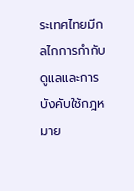ระเทศไทยมีกลไกการกำกับดูแลและการบังคับใช้กฎหมาย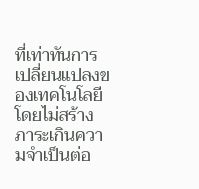ที่เท่าทันการเปลี่ยนแปลงของเทคโนโลยี โดยไม่สร้างภาระเกินความจำเป็นต่อ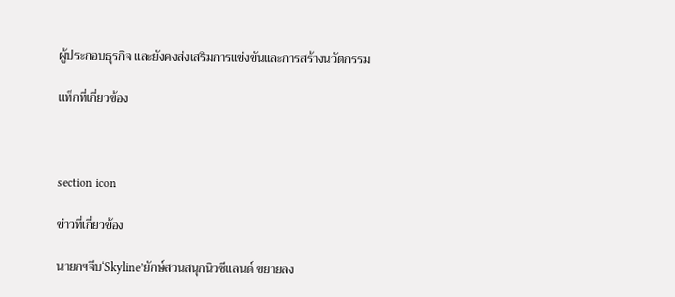ผู้ประกอบธุรกิจ และยังคงส่งเสริมการแข่งขันและการสร้างนวัตกรรม

แท็กที่เกี่ยวข้อง



section icon

ข่าวที่เกี่ยวข้อง

นายกฯจีบ‘Skyline’ยักษ์สวนสนุกนิวซีแลนด์ ขยายลง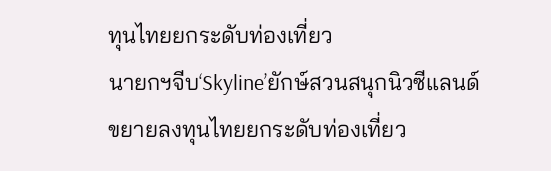ทุนไทยยกระดับท่องเที่ยว
นายกฯจีบ‘Skyline’ยักษ์สวนสนุกนิวซีแลนด์ ขยายลงทุนไทยยกระดับท่องเที่ยว